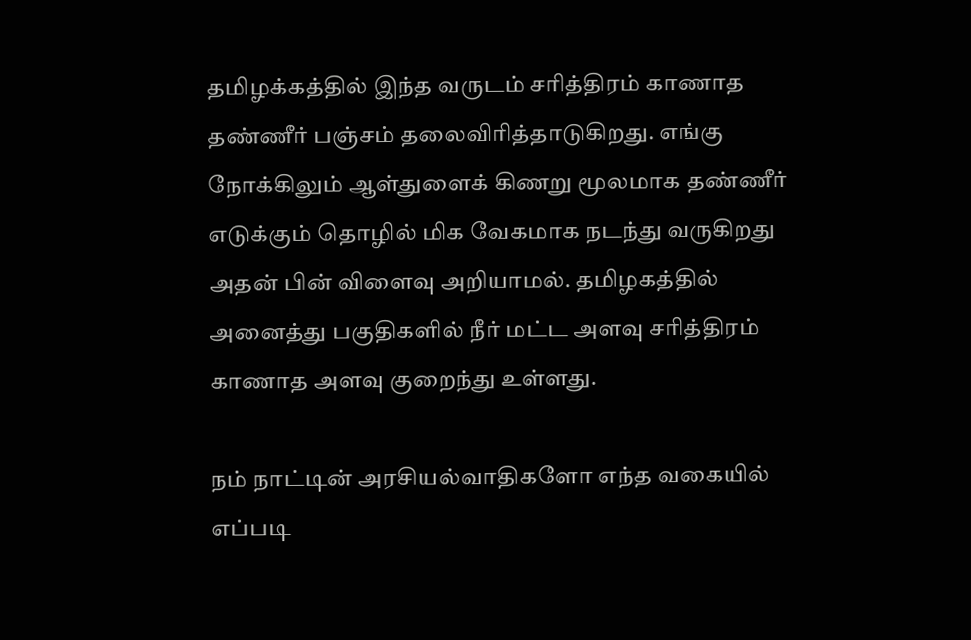தமிழக்கத்தில் இந்த வருடம் சரித்திரம் காணாத தண்ணீர் பஞ்சம் தலைவிரித்தாடுகிறது. எங்கு நோக்கிலும் ஆள்துளைக் கிணறு மூலமாக தண்ணீர் எடுக்கும் தொழில் மிக வேகமாக நடந்து வருகிறது அதன் பின் விளைவு அறியாமல். தமிழகத்தில் அனைத்து பகுதிகளில் நீர் மட்ட அளவு சரித்திரம் காணாத அளவு குறைந்து உள்ளது.

நம் நாட்டின் அரசியல்வாதிகளோ எந்த வகையில் எப்படி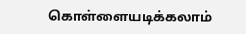கொள்ளையடிக்கலாம்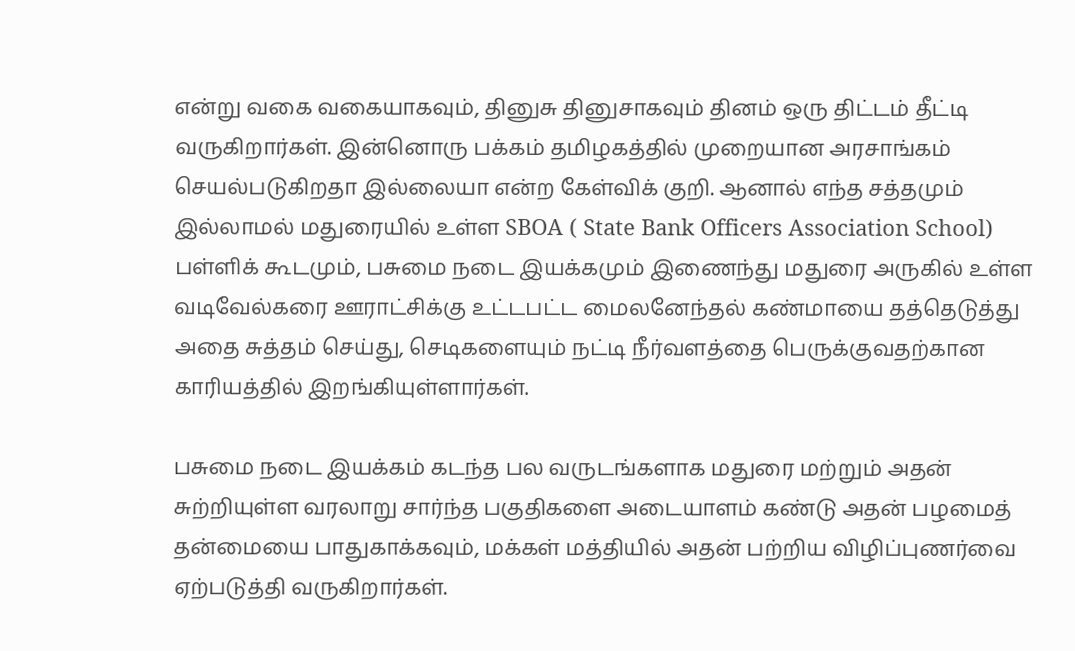என்று வகை வகையாகவும், தினுசு தினுசாகவும் தினம் ஒரு திட்டம் தீட்டி வருகிறார்கள். இன்னொரு பக்கம் தமிழகத்தில் முறையான அரசாங்கம் செயல்படுகிறதா இல்லையா என்ற கேள்விக் குறி. ஆனால் எந்த சத்தமும் இல்லாமல் மதுரையில் உள்ள SBOA ( State Bank Officers Association School) பள்ளிக் கூடமும், பசுமை நடை இயக்கமும் இணைந்து மதுரை அருகில் உள்ள வடிவேல்கரை ஊராட்சிக்கு உட்டபட்ட மைலனேந்தல் கண்மாயை தத்தெடுத்து அதை சுத்தம் செய்து, செடிகளையும் நட்டி நீர்வளத்தை பெருக்குவதற்கான காரியத்தில் இறங்கியுள்ளார்கள்.

பசுமை நடை இயக்கம் கடந்த பல வருடங்களாக மதுரை மற்றும் அதன் சுற்றியுள்ள வரலாறு சார்ந்த பகுதிகளை அடையாளம் கண்டு அதன் பழமைத் தன்மையை பாதுகாக்கவும், மக்கள் மத்தியில் அதன் பற்றிய விழிப்புணர்வை ஏற்படுத்தி வருகிறார்கள்.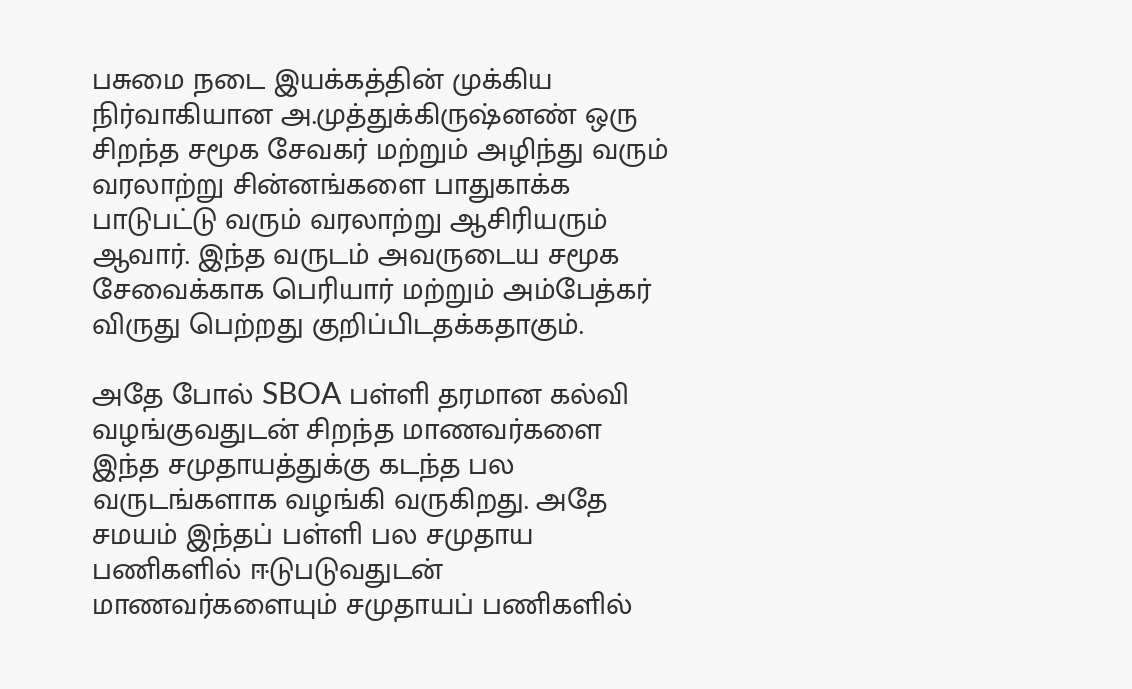பசுமை நடை இயக்கத்தின் முக்கிய நிர்வாகியான அ.முத்துக்கிருஷ்னண் ஒரு சிறந்த சமூக சேவகர் மற்றும் அழிந்து வரும் வரலாற்று சின்னங்களை பாதுகாக்க பாடுபட்டு வரும் வரலாற்று ஆசிரியரும் ஆவார். இந்த வருடம் அவருடைய சமூக சேவைக்காக பெரியார் மற்றும் அம்பேத்கர் விருது பெற்றது குறிப்பிடதக்கதாகும்.

அதே போல் SBOA பள்ளி தரமான கல்வி வழங்குவதுடன் சிறந்த மாணவர்களை இந்த சமுதாயத்துக்கு கடந்த பல வருடங்களாக வழங்கி வருகிறது. அதே சமயம் இந்தப் பள்ளி பல சமுதாய பணிகளில் ஈடுபடுவதுடன் மாணவர்களையும் சமுதாயப் பணிகளில்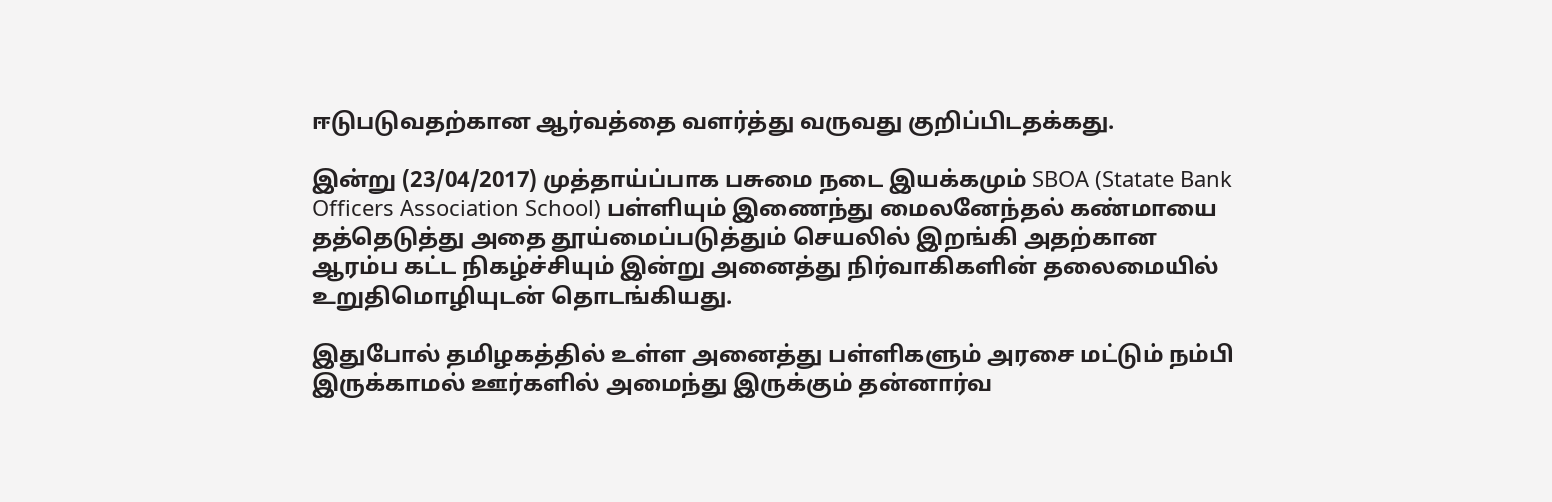ஈடுபடுவதற்கான ஆர்வத்தை வளர்த்து வருவது குறிப்பிடதக்கது.

இன்று (23/04/2017) முத்தாய்ப்பாக பசுமை நடை இயக்கமும் SBOA (Statate Bank Officers Association School) பள்ளியும் இணைந்து மைலனேந்தல் கண்மாயை தத்தெடுத்து அதை தூய்மைப்படுத்தும் செயலில் இறங்கி அதற்கான ஆரம்ப கட்ட நிகழ்ச்சியும் இன்று அனைத்து நிர்வாகிகளின் தலைமையில் உறுதிமொழியுடன் தொடங்கியது.

இதுபோல் தமிழகத்தில் உள்ள அனைத்து பள்ளிகளும் அரசை மட்டும் நம்பி இருக்காமல் ஊர்களில் அமைந்து இருக்கும் தன்னார்வ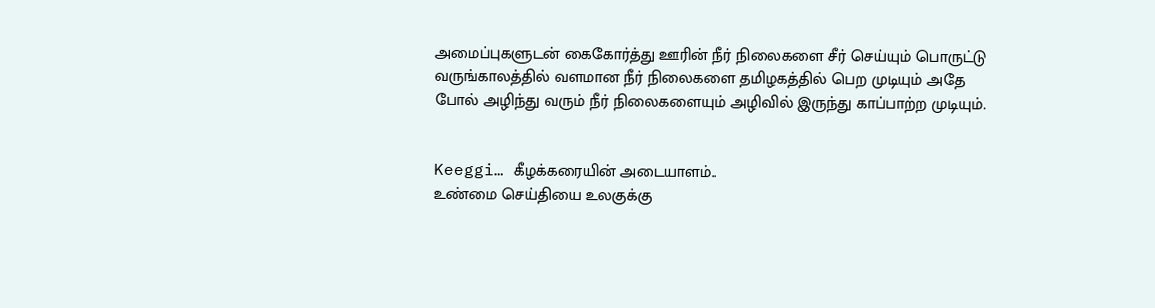அமைப்புகளுடன் கைகோர்த்து ஊரின் நீர் நிலைகளை சீர் செய்யும் பொருட்டு வருங்காலத்தில் வளமான நீர் நிலைகளை தமிழகத்தில் பெற முடியும் அதே போல் அழிந்து வரும் நீர் நிலைகளையும் அழிவில் இருந்து காப்பாற்ற முடியும்.


Keeggi… கீழக்கரையின் அடையாளம்..
உண்மை செய்தியை உலகுக்கு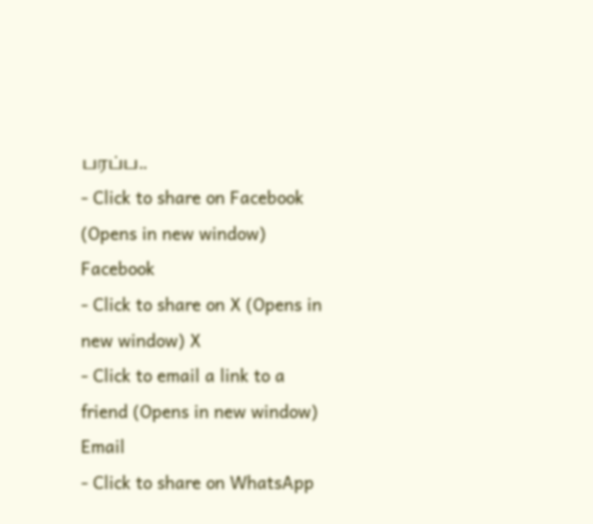பரப்ப..
- Click to share on Facebook (Opens in new window) Facebook
- Click to share on X (Opens in new window) X
- Click to email a link to a friend (Opens in new window) Email
- Click to share on WhatsApp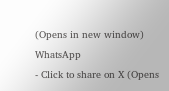(Opens in new window) WhatsApp
- Click to share on X (Opens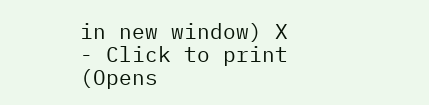in new window) X
- Click to print (Opens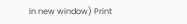in new window) Print